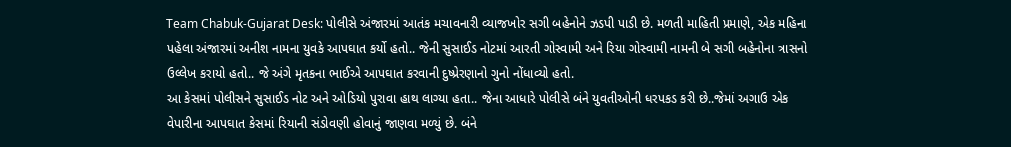Team Chabuk-Gujarat Desk: પોલીસે અંજારમાં આતંક મચાવનારી વ્યાજખોર સગી બહેનોને ઝડપી પાડી છે. મળતી માહિતી પ્રમાણે, એક મહિના પહેલા અંજારમાં અનીશ નામના યુવકે આપઘાત કર્યો હતો.. જેની સુસાઈડ નોટમાં આરતી ગોસ્વામી અને રિયા ગોસ્વામી નામની બે સગી બહેનોના ત્રાસનો ઉલ્લેખ કરાયો હતો.. જે અંગે મૃતકના ભાઈએ આપઘાત કરવાની દુષ્પ્રેરણાનો ગુનો નોંધાવ્યો હતો.
આ કેસમાં પોલીસને સુસાઈડ નોટ અને ઓડિયો પુરાવા હાથ લાગ્યા હતા.. જેના આધારે પોલીસે બંને યુવતીઓની ધરપકડ કરી છે..જેમાં અગાઉ એક વેપારીના આપઘાત કેસમાં રિયાની સંડોવણી હોવાનું જાણવા મળ્યું છે. બંને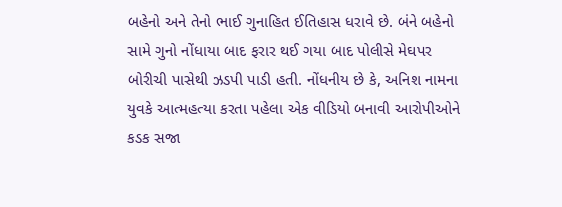બહેનો અને તેનો ભાઈ ગુનાહિત ઈતિહાસ ધરાવે છે. બંને બહેનો સામે ગુનો નોંધાયા બાદ ફરાર થઈ ગયા બાદ પોલીસે મેઘપર બોરીચી પાસેથી ઝડપી પાડી હતી. નોંધનીય છે કે, અનિશ નામના યુવકે આત્મહત્યા કરતા પહેલા એક વીડિયો બનાવી આરોપીઓને કડક સજા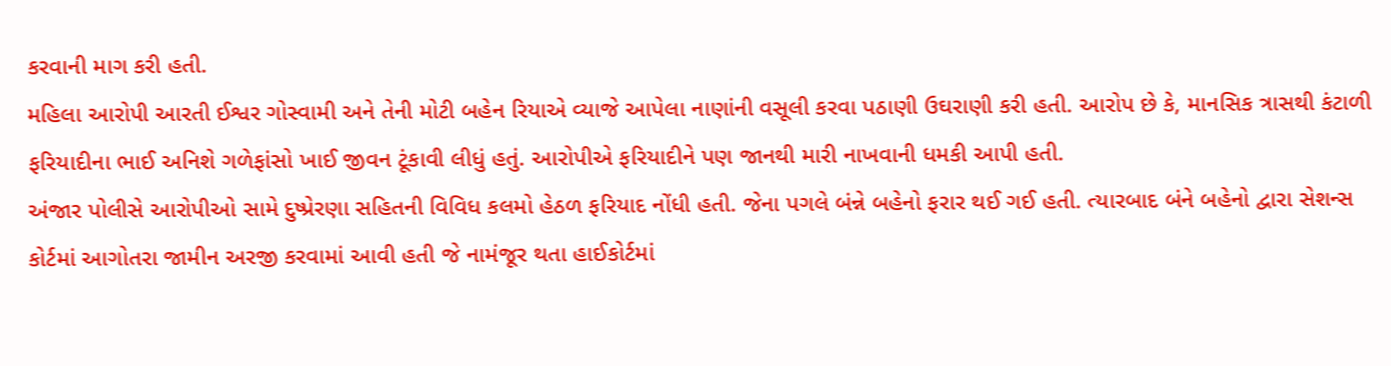કરવાની માગ કરી હતી.
મહિલા આરોપી આરતી ઈશ્વર ગોસ્વામી અને તેની મોટી બહેન રિયાએ વ્યાજે આપેલા નાણાંની વસૂલી કરવા પઠાણી ઉઘરાણી કરી હતી. આરોપ છે કે, માનસિક ત્રાસથી કંટાળી ફરિયાદીના ભાઈ અનિશે ગળેફાંસો ખાઈ જીવન ટૂંકાવી લીધું હતું. આરોપીએ ફરિયાદીને પણ જાનથી મારી નાખવાની ધમકી આપી હતી.
અંજાર પોલીસે આરોપીઓ સામે દુષ્પ્રેરણા સહિતની વિવિધ કલમો હેઠળ ફરિયાદ નોંધી હતી. જેના પગલે બંન્ને બહેનો ફરાર થઈ ગઈ હતી. ત્યારબાદ બંને બહેનો દ્વારા સેશન્સ કોર્ટમાં આગોતરા જામીન અરજી કરવામાં આવી હતી જે નામંજૂર થતા હાઈકોર્ટમાં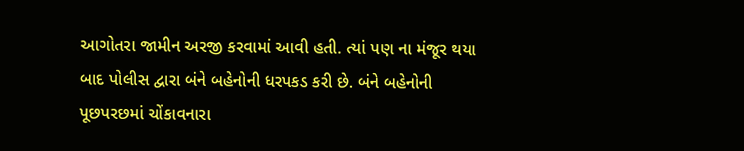આગોતરા જામીન અરજી કરવામાં આવી હતી. ત્યાં પણ ના મંજૂર થયા બાદ પોલીસ દ્વારા બંને બહેનોની ધરપકડ કરી છે. બંને બહેનોની પૂછપરછમાં ચોંકાવનારા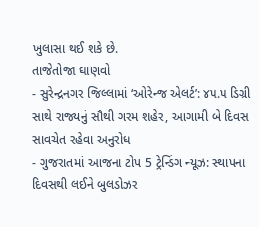ખુલાસા થઈ શકે છે.
તાજેતોજા ઘાણવો
- સુરેન્દ્રનગર જિલ્લામાં ‘ઓરેન્જ એલર્ટ’: ૪૫.૫ ડિગ્રી સાથે રાજ્યનું સૌથી ગરમ શહેર, આગામી બે દિવસ સાવચેત રહેવા અનુરોધ
- ગુજરાતમાં આજના ટોપ 5 ટ્રેન્ડિંગ ન્યૂઝ: સ્થાપના દિવસથી લઈને બુલડોઝર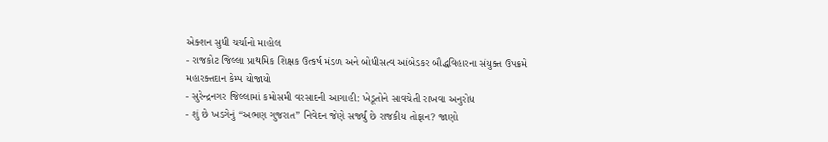એક્શન સુધી ચર્ચાનો માહોલ
- રાજકોટ જિલ્લા પ્રાથમિક શિક્ષક ઉત્કર્ષ મંડળ અને બોધીસત્વ આંબેડકર બૌદ્ધવિહારના સંયુક્ત ઉપક્રમે મહારક્તદાન કેમ્પ યોજાયો
- સુરેન્દ્રનગર જિલ્લામાં કમોસમી વરસાદની આગાહી: ખેડૂતોને સાવચેતી રાખવા અનુરોધ
- શું છે ખડગેનું “અભણ ગુજરાત” નિવેદન જેણે સર્જ્યું છે રાજકીય તોફાન? જાણો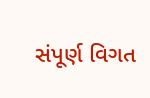સંપૂર્ણ વિગત